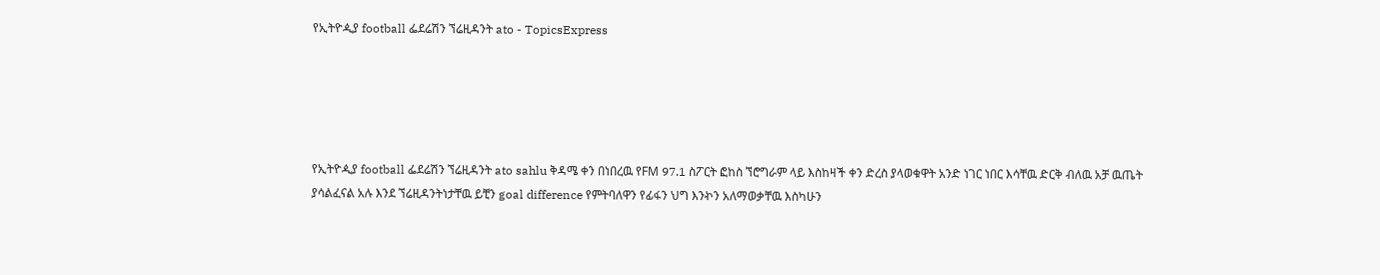የኢትዮዺያ football ፌደሬሽን ኘሬዚዳንት ato - TopicsExpress





የኢትዮዺያ football ፌደሬሽን ኘሬዚዳንት ato sahlu ቅዳሜ ቀን በነበረዉ የFM 97.1 ስፖርት ፎከስ ኘሮግራም ላይ እስከዛች ቀን ድረስ ያላወቁዋት አንድ ነገር ነበር እሳቸዉ ድርቅ ብለዉ አቻ ዉጤት ያሳልፈናል አሉ እንደ ኘሬዚዳንትነታቸዉ ይቺን goal difference የምትባለዋን የፊፋን ህግ እንኯን አለማወቃቸዉ እስካሁን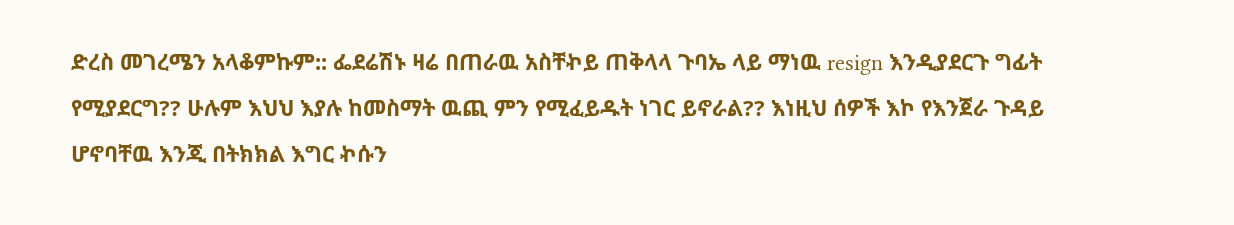ድረስ መገረሜን አላቆምኩም:: ፌደሬሽኑ ዛሬ በጠራዉ አስቸኯይ ጠቅላላ ጉባኤ ላይ ማነዉ resign እንዲያደርጉ ግፊት የሚያደርግ?? ሁሉም እህህ እያሉ ከመስማት ዉጪ ምን የሚፈይዱት ነገር ይኖራል?? እነዚህ ሰዎች እኮ የእንጀራ ጉዳይ ሆኖባቸዉ እንጂ በትክክል እግር ኯሱን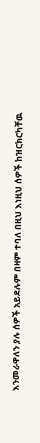እንመራዋለን ያሉ ሰዎች አይደሉም በዛም ተባለ በዚህ እነዚህ ሰዎች ከዝርክርካቸዉ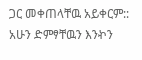ጋር መቀጠላቸዉ አይቀርም:: አሁን ድምፃቸዉን እንኯን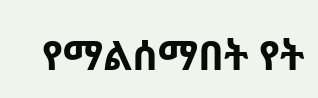የማልሰማበት የት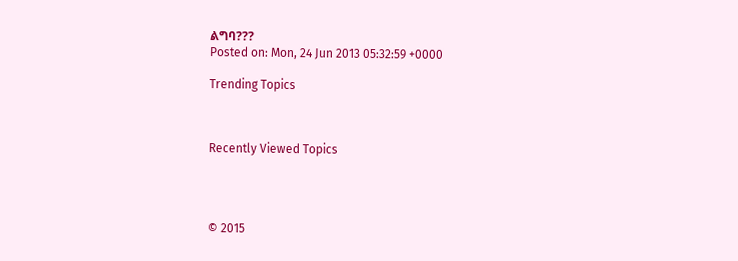ልግባ???
Posted on: Mon, 24 Jun 2013 05:32:59 +0000

Trending Topics



Recently Viewed Topics




© 2015